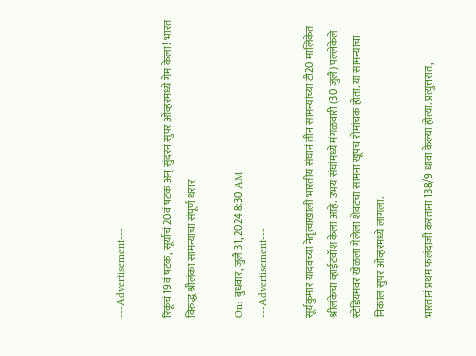---Advertisement---

रिंकूचं 19वं षटक, सूर्याचं 20वं षटक अन् सुंदरनं सुपर ओव्हरमध्ये गेम केला! भारत विरुद्ध श्रीलंका सामन्याचा संपूर्ण थरार

On: बुधवार, जुलै 31, 2024 8:30 AM
---Advertisement---

सूर्यकुमार यादवच्या नेतृत्वाखाली भारतीय संघानं तीन सामन्यांच्या टी20 मालिकेत श्रीलंकेचा व्हाईटवॉश केला आहे. उभय संघांमध्ये मंगळवारी (30 जुलै) पल्लेकेले स्टेडियमवर खेळला गेलेला शेवटचा सामना खूपच रोमांचक होता. या सामन्याचा निकाल सुपर ओव्हरमध्ये लागला.

भारतानं प्रथम फलंदाजी करताना 138/9 धावा केल्या होत्या. प्रत्युत्तरात,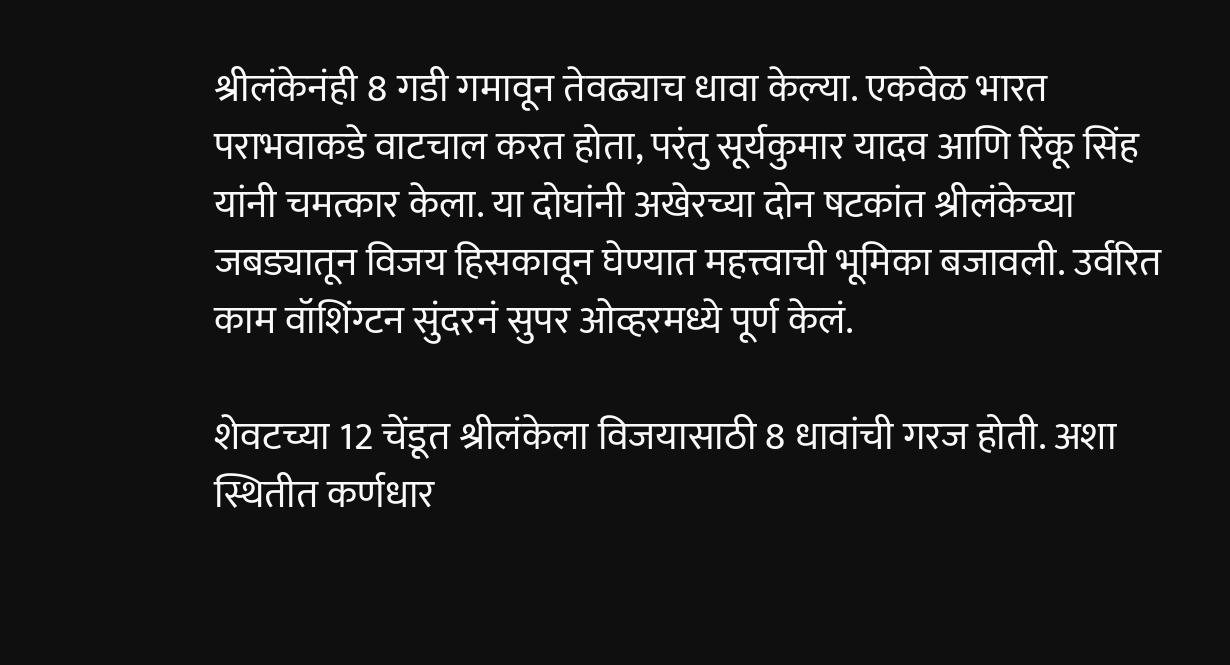श्रीलंकेनंही 8 गडी गमावून तेवढ्याच धावा केल्या. एकवेळ भारत पराभवाकडे वाटचाल करत होता, परंतु सूर्यकुमार यादव आणि रिंकू सिंह यांनी चमत्कार केला. या दोघांनी अखेरच्या दोन षटकांत श्रीलंकेच्या जबड्यातून विजय हिसकावून घेण्यात महत्त्वाची भूमिका बजावली. उर्वरित काम वॉशिंग्टन सुंदरनं सुपर ओव्हरमध्ये पूर्ण केलं.

शेवटच्या 12 चेंडूत श्रीलंकेला विजयासाठी 8 धावांची गरज होती. अशा स्थितीत कर्णधार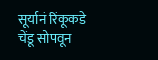सूर्यानं रिंकूकडे चेंडू सोपवून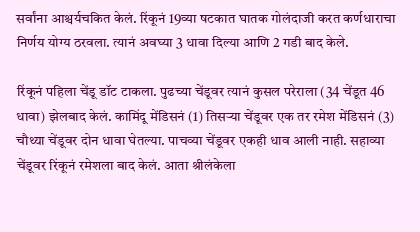सर्वांना आश्चर्यचकित केलं. रिंकूनं 19व्या षटकात घातक गोलंदाजी करत कर्णधाराचा निर्णय योग्य ठरवला. त्यानं अवघ्या 3 धावा दिल्या आणि 2 गडी बाद केले.

रिंकूनं पहिला चेंडू डॉट टाकला. पुढच्या चेंडूवर त्यानं कुसल परेराला (34 चेंडूत 46 धावा) झेलबाद केलं. कामिंदू मेंडिसनं (1) तिसऱ्या चेंडूवर एक तर रमेश मेंडिसनं (3) चौथ्या चेंडूवर दोन धावा घेतल्या. पाचव्या चेंडूवर एकही धाव आली नाही. सहाव्या चेंडूवर रिंकूनं रमेशला बाद केलं. आता श्रीलंकेला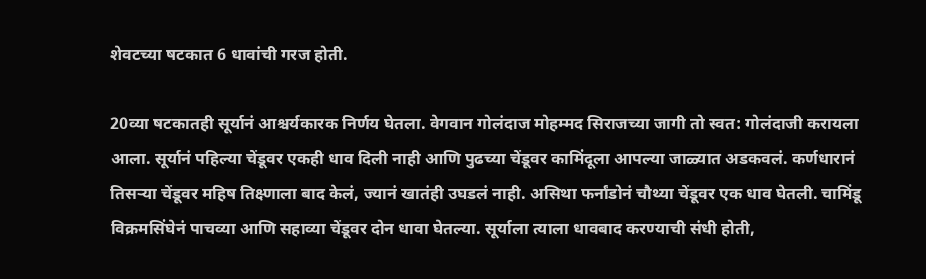शेवटच्या षटकात 6 धावांची गरज होती.

20व्या षटकातही सूर्यानं आश्चर्यकारक निर्णय घेतला. वेगवान गोलंदाज मोहम्मद सिराजच्या जागी तो स्वत: गोलंदाजी करायला आला. सूर्यानं पहिल्या चेंडूवर एकही धाव दिली नाही आणि पुढच्या चेंडूवर कामिंदूला आपल्या जाळ्यात अडकवलं. कर्णधारानं तिसऱ्या चेंडूवर महिष तिक्ष्णाला बाद केलं, ज्यानं खातंही उघडलं नाही. असिथा फर्नांडोनं चौथ्या चेंडूवर एक धाव घेतली. चामिंडू विक्रमसिंघेनं पाचव्या आणि सहाव्या चेंडूवर दोन धावा घेतल्या. सूर्याला त्याला धावबाद करण्याची संधी होती,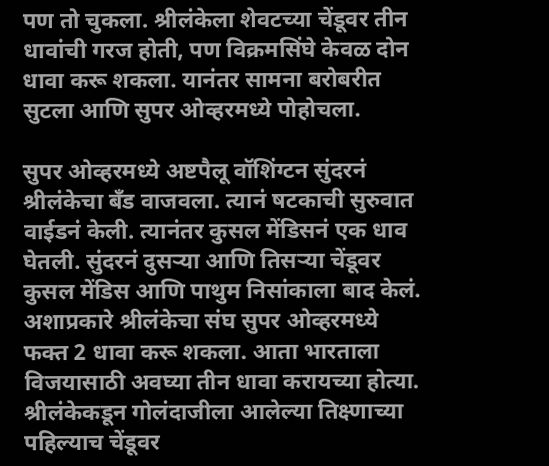पण तो चुकला. श्रीलंकेला शेवटच्या चेंडूवर तीन धावांची गरज होती, पण विक्रमसिंघे केवळ दोन धावा करू शकला. यानंतर सामना बरोबरीत सुटला आणि सुपर ओव्हरमध्ये पोहोचला.

सुपर ओव्हरमध्ये अष्टपैलू वॉशिंग्टन सुंदरनं श्रीलंकेचा बँड वाजवला. त्यानं षटकाची सुरुवात वाईडनं केली. त्यानंतर कुसल मेंडिसनं एक धाव घेतली. सुंदरनं दुसऱ्या आणि तिसऱ्या चेंडूवर कुसल मेंडिस आणि पाथुम निसांकाला बाद केलं. अशाप्रकारे श्रीलंकेचा संघ सुपर ओव्हरमध्ये फक्त 2 धावा करू शकला. आता भारताला विजयासाठी अवघ्या तीन धावा करायच्या होत्या. श्रीलंकेकडून गोलंदाजीला आलेल्या तिक्ष्णाच्या पहिल्याच चेंडूवर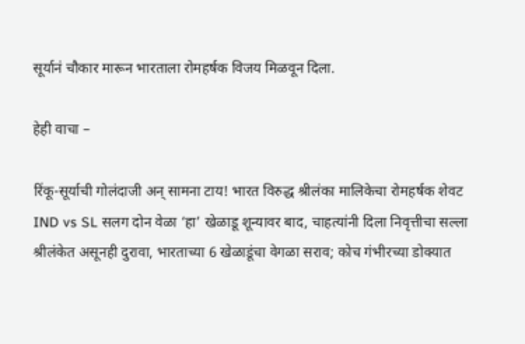सूर्यानं चौकार मारून भारताला रोमहर्षक विजय मिळवून दिला.

हेही वाचा –

रिंकू-सूर्याची गोलंदाजी अन् सामना टाय! भारत विरुद्ध श्रीलंका मालिकेचा रोमहर्षक शेवट
IND vs SL सलग दोन वेळा ‘हा’ खेळाडू शून्यावर बाद, चाहत्यांनी दिला निवृत्तीचा सल्ला
श्रीलंकेत असूनही दुरावा, भारताच्या 6 खेळाडूंचा वेगळा सराव; कोच गंभीरच्या डोक्यात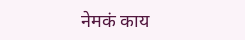नेमकं काय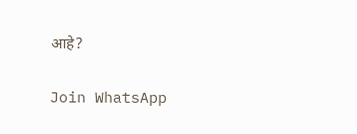आहे?

Join WhatsApp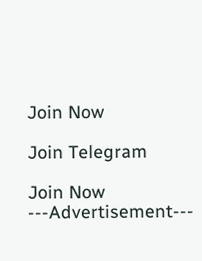Join Now

Join Telegram

Join Now
---Advertisement---